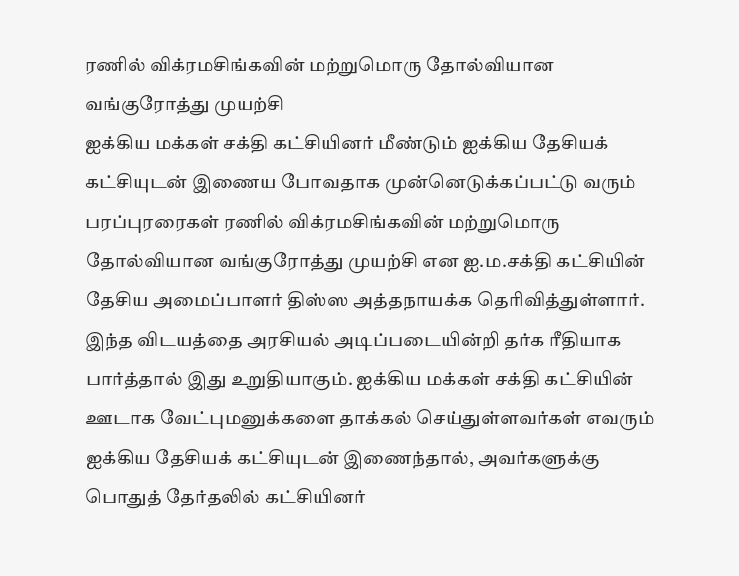ரணில் விக்ரமசிங்கவின் மற்றுமொரு தோல்வியான வங்குரோத்து முயற்சி
ஐக்கிய மக்கள் சக்தி கட்சியினர் மீண்டும் ஐக்கிய தேசியக் கட்சியுடன் இணைய போவதாக முன்னெடுக்கப்பட்டு வரும் பரப்புரரைகள் ரணில் விக்ரமசிங்கவின் மற்றுமொரு தோல்வியான வங்குரோத்து முயற்சி என ஐ.ம.சக்தி கட்சியின் தேசிய அமைப்பாளர் திஸ்ஸ அத்தநாயக்க தெரிவித்துள்ளார்.
இந்த விடயத்தை அரசியல் அடிப்படையின்றி தர்க ரீதியாக பார்த்தால் இது உறுதியாகும். ஐக்கிய மக்கள் சக்தி கட்சியின் ஊடாக வேட்புமனுக்களை தாக்கல் செய்துள்ளவர்கள் எவரும் ஐக்கிய தேசியக் கட்சியுடன் இணைந்தால், அவர்களுக்கு பொதுத் தேர்தலில் கட்சியினர்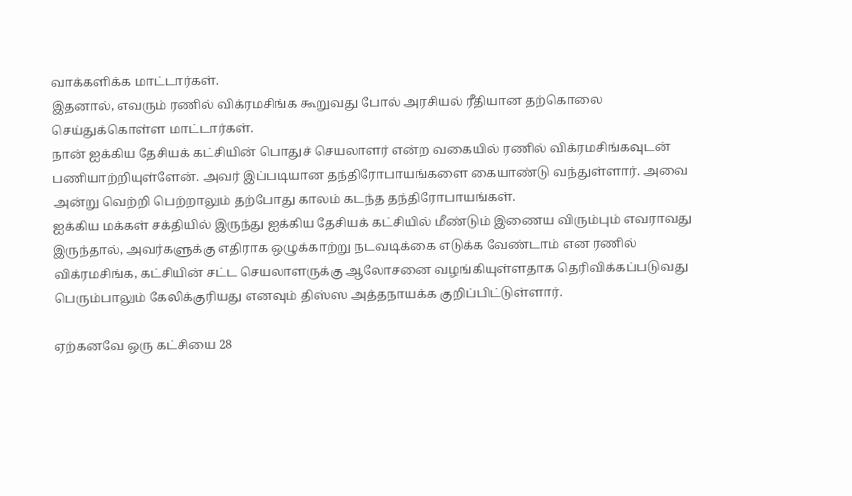வாக்களிக்க மாட்டார்கள்.
இதனால், எவரும் ரணில் விக்ரமசிங்க கூறுவது போல் அரசியல் ரீதியான தற்கொலை செய்துக்கொள்ள மாட்டார்கள்.
நான் ஐக்கிய தேசியக் கட்சியின் பொதுச் செயலாளர் என்ற வகையில் ரணில் விக்ரமசிங்கவுடன் பணியாற்றியுள்ளேன். அவர் இப்படியான தந்திரோபாயங்களை கையாண்டு வந்துள்ளார். அவை அன்று வெற்றி பெற்றாலும் தற்போது காலம் கடந்த தந்திரோபாயங்கள்.
ஐக்கிய மக்கள் சக்தியில் இருந்து ஐக்கிய தேசியக் கட்சியில் மீண்டும் இணைய விரும்பும் எவராவது இருந்தால், அவர்களுக்கு எதிராக ஒழுக்காற்று நடவடிக்கை எடுக்க வேண்டாம் என ரணில் விக்ரமசிங்க, கட்சியின் சட்ட செயலாளருக்கு ஆலோசனை வழங்கியுள்ளதாக தெரிவிக்கப்படுவது பெரும்பாலும் கேலிக்குரியது எனவும் திஸ்ஸ அத்தநாயக்க குறிப்பிட்டுள்ளார்.

ஏற்கனவே ஒரு கட்சியை 28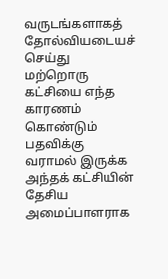வருடங்களாகத் தோல்வியடையச் செய்து மற்றொரு கட்சியை எந்த காரணம் கொண்டும் பதவிக்கு வராமல் இருக்க அந்தக் கட்சியின் தேசிய அமைப்பாளராக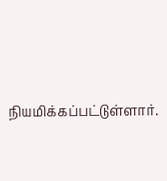நியமிக்கப்பட்டுள்ளார்.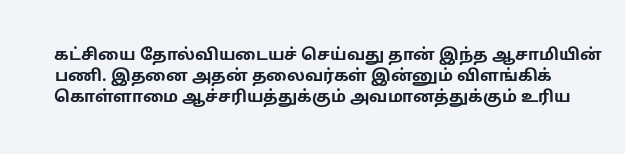கட்சியை தோல்வியடையச் செய்வது தான் இந்த ஆசாமியின் பணி. இதனை அதன் தலைவர்கள் இன்னும் விளங்கிக் கொள்ளாமை ஆச்சரியத்துக்கும் அவமானத்துக்கும் உரிய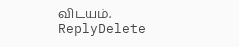விடயம்.
ReplyDelete